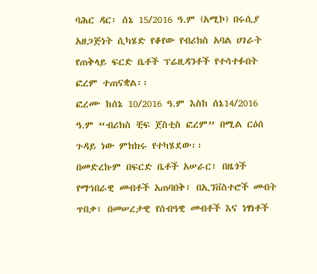ባሕር ዳር፡ ሰኔ 15/2016 ዓ.ም (አሚኮ) በሩሲያ አዘጋጅነት ሲካሄድ የቆየው የብሪክስ አባል ሀገራት የጠቅላይ ፍርድ ቤቶች ፕሬዚዳንቶች የተሳተፉበት ፎረም ተጠናቋል፡፡
ፎረሙ ከሰኔ 10/2016 ዓ.ም እስከ ሰኔ14/2016 ዓ.ም “ብሪክስ ቺፍ ጀስቲስ ፎረም” በሚል ርዕሰ ጉዳይ ነው ምክክሩ የተካሄደው፡፡
በመድረኩም በፍርድ ቤቶች አሠራር፣ በዜጎች የማኅበራዊ መብቶች አጠባበቅ፣ በኢንቨስተሮች መብት ጥበቃ፣ በመሠረታዊ የሰብዓዊ መብቶች እና ነፃነቶች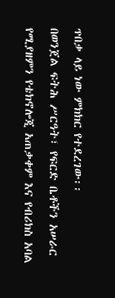ጥበቃ ላይ ነው ምክክር የተደረገው፡፡
በወንጀል ፍትሕ ሥርዓት፣ የፍርድ ቤቶችን አሠራር የሚያዘምን የቴክኖሎጂ አጠቃቀም እና የብሪክስ አባል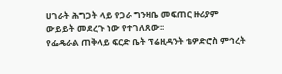ሀገራት ሕግጋት ላይ የጋራ ግንዛቤ መፍጠር ዙሪያም ውይይት መደረጉ ነው የተገለጸው፡፡
የፌዴራል ጠቅላይ ፍርድ ቤት ፕሬዚዳንት ቴዎድሮስ ምኅረት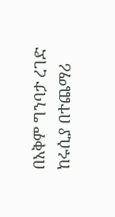በአቅም ግንባታ ረገድ ከሩሲያ በተጨማሪ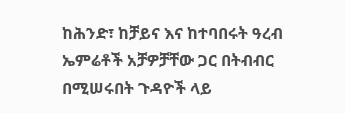ከሕንድ፣ ከቻይና እና ከተባበሩት ዓረብ ኤምሬቶች አቻዎቻቸው ጋር በትብብር በሚሠሩበት ጉዳዮች ላይ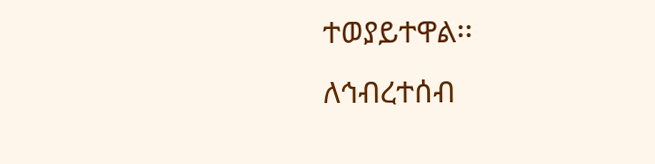ተወያይተዋል፡፡
ለኅብረተሰብ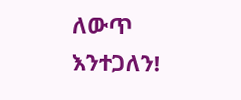ለውጥ እንተጋለን!